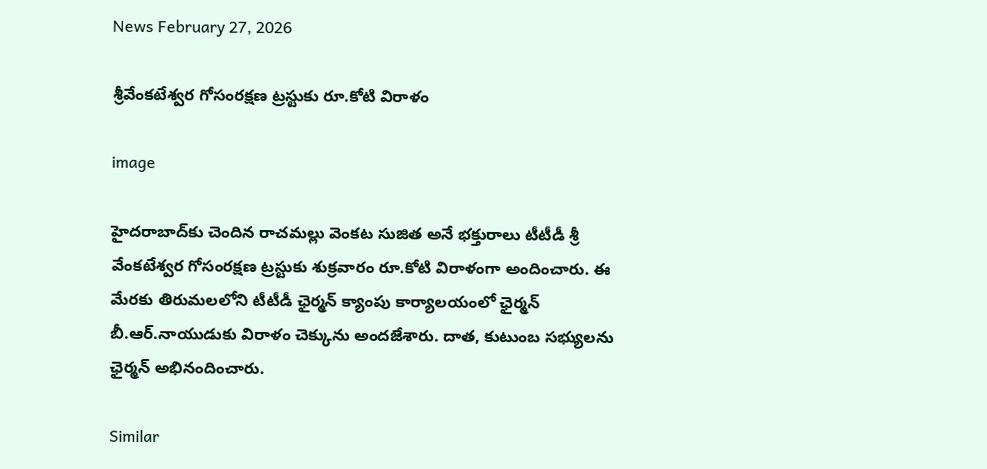News February 27, 2026

శ్రీవేంకటేశ్వర గోసంరక్షణ ట్రస్టుకు రూ.కోటి విరాళం

image

హైదరాబాద్‌కు చెందిన రాచమల్లు వెంకట సుజిత అనే భక్తురాలు టీటీడీ శ్రీ వేంకటేశ్వర గోసంరక్షణ ట్రస్టుకు శుక్రవారం రూ.కోటి విరాళంగా అందించారు. ఈ మేరకు తిరుమలలోని టీటీడీ ఛైర్మన్ క్యాంపు కార్యాలయంలో ఛైర్మన్ బీ.ఆర్.నాయుడుకు విరాళం చెక్కును అందజేశారు. దాత, కుటుంబ సభ్యులను ఛైర్మన్ అభినందించారు.

Similar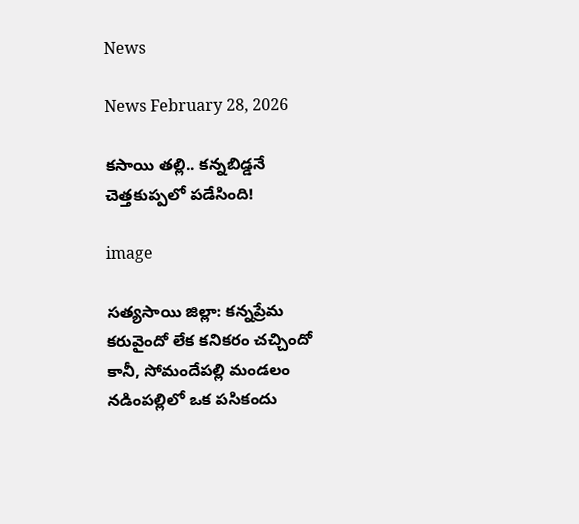News

News February 28, 2026

కసాయి తల్లి.. కన్నబిడ్డనే చెత్తకుప్పలో పడేసింది!

image

సత్యసాయి జిల్లా: కన్నప్రేమ కరువైందో లేక కనికరం చచ్చిందో కానీ, సోమందేపల్లి మండలం నడింపల్లిలో ఒక పసికందు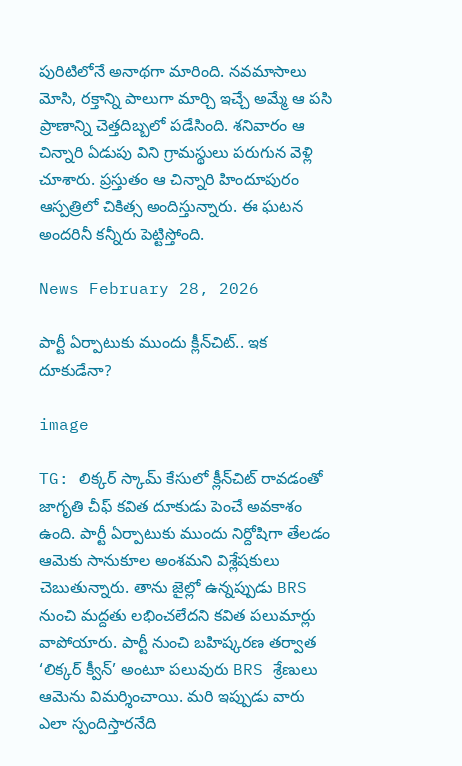పురిటిలోనే అనాథగా మారింది. నవమాసాలు మోసి, రక్తాన్ని పాలుగా మార్చి ఇచ్చే అమ్మే ఆ పసి ప్రాణాన్ని చెత్తదిబ్బలో పడేసింది. శనివారం ఆ చిన్నారి ఏడుపు విని గ్రామస్థులు పరుగున వెళ్లి చూశారు. ప్రస్తుతం ఆ చిన్నారి హిందూపురం ఆస్పత్రిలో చికిత్స అందిస్తున్నారు. ఈ ఘటన అందరినీ కన్నీరు పెట్టిస్తోంది.

News February 28, 2026

పార్టీ ఏర్పాటుకు ముందు క్లీన్‌చిట్.. ఇక దూకుడేనా?

image

TG: లిక్కర్ స్కామ్ కేసులో క్లీన్‌చిట్ రావడంతో జాగృతి చీఫ్ కవిత దూకుడు పెంచే అవకాశం ఉంది. పార్టీ ఏర్పాటుకు ముందు నిర్దోషిగా తేలడం ఆమెకు సానుకూల అంశమని విశ్లేషకులు చెబుతున్నారు. తాను జైల్లో ఉన్నప్పుడు BRS నుంచి మద్దతు లభించలేదని కవిత పలుమార్లు వాపోయారు. పార్టీ నుంచి బహిష్కరణ తర్వాత ‘లిక్కర్ క్వీన్’ అంటూ పలువురు BRS శ్రేణులు ఆమెను విమర్శించాయి. మరి ఇప్పుడు వారు ఎలా స్పందిస్తారనేది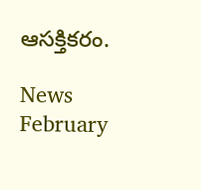ఆసక్తికరం.

News February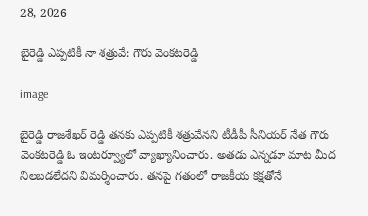28, 2026

బైరెడ్డి ఎప్పటికీ నా శత్రువే: గౌరు వెంకటరెడ్డి

image

బైరెడ్డి రాజశేఖర్ రెడ్డి తనకు ఎప్పటికీ శత్రువేనని టీడీపీ సీనియర్ నేత గౌరు వెంకటరెడ్డి ఓ ఇంటర్వ్యూలో వ్యాఖ్యానించారు. అతడు ఎన్నడూ మాట మీద నిలబడలేదని విమర్శించారు. తనపై గతంలో రాజకీయ కక్షతోనే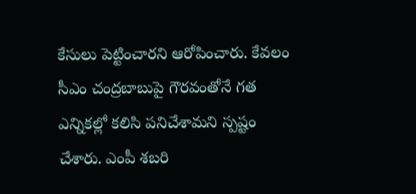కేసులు పెట్టించారని ఆరోపించారు. కేవలం సీఎం చంద్రబాబుపై గౌరవంతోనే గత ఎన్నికల్లో కలిసి పనిచేశామని స్పష్టం చేశారు. ఎంపీ శబరి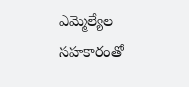ఎమ్మెల్యేల సహకారంతో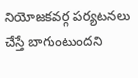నియోజకవర్గ పర్యటనలు చేస్తే బాగుంటుందని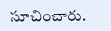సూచించారు.